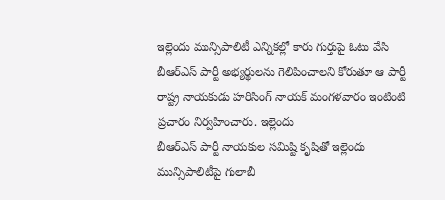ఇల్లెందు మున్సిపాలిటీ ఎన్నికల్లో కారు గుర్తుపై ఓటు వేసి బీఆర్ఎస్ పార్టీ అభ్యర్థులను గెలిపించాలని కోరుతూ ఆ పార్టీ రాష్ట్ర నాయకుడు హరిసింగ్ నాయక్ మంగళవారం ఇంటింటి ప్రచారం నిర్వహించారు. ఇల్లెందు
బీఆర్ఎస్ పార్టీ నాయకుల సమిష్టి కృషితో ఇల్లెందు మున్సిపాలిటీపై గులాబీ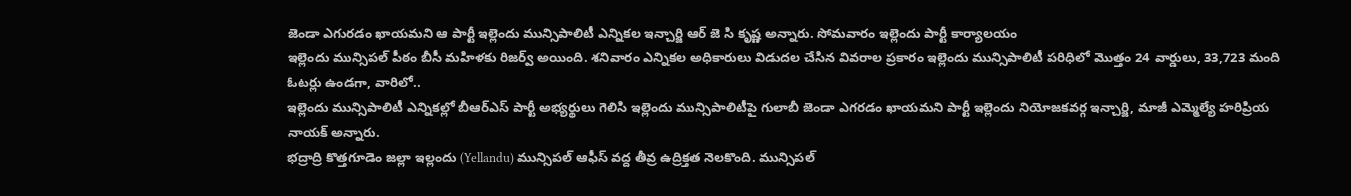జెండా ఎగురడం ఖాయమని ఆ పార్టీ ఇల్లెందు మున్సిపాలిటీ ఎన్నికల ఇన్చార్జి ఆర్ జె సి కృష్ణ అన్నారు. సోమవారం ఇల్లెందు పార్టీ కార్యాలయం
ఇల్లెందు మున్సిపల్ పీఠం బీసీ మహిళకు రిజర్వ్ అయింది. శనివారం ఎన్నికల అధికారులు విడుదల చేసిన వివరాల ప్రకారం ఇల్లెందు మున్సిపాలిటీ పరిధిలో మొత్తం 24 వార్డులు, 33,723 మంది ఓటర్లు ఉండగా, వారిలో..
ఇల్లెందు మున్సిపాలిటీ ఎన్నికల్లో బీఆర్ఎస్ పార్టీ అభ్యర్థులు గెలిసి ఇల్లెందు మున్సిపాలిటీపై గులాబీ జెండా ఎగరడం ఖాయమని పార్టీ ఇల్లెందు నియోజకవర్గ ఇన్చార్జి, మాజీ ఎమ్మెల్యే హరిప్రియ నాయక్ అన్నారు.
భద్రాద్రి కొత్తగూడెం జల్లా ఇల్లందు (Yellandu) మున్సిపల్ ఆఫీస్ వద్ద తీవ్ర ఉద్రిక్తత నెలకొంది. మున్సిపల్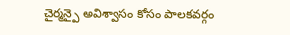చైర్మన్పై అవిశ్వాసం కోసం పాలకవర్గం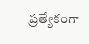ప్రత్యేకంగా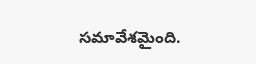సమావేశమైంది.